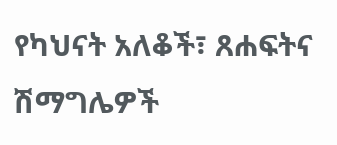የካህናት አለቆች፣ ጸሐፍትና ሽማግሌዎች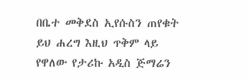በቤተ መቅደስ ኢየሱስን ጠየቁት
ይህ ሐረግ እዚህ ጥቅም ላይ የዋለው የታሪኩ አዲስ ጅማሬን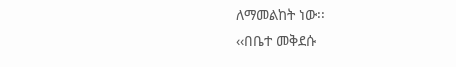ለማመልከት ነው፡፡
‹‹በቤተ መቅደሱ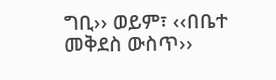ግቢ›› ወይም፣ ‹‹በቤተ መቅደስ ውስጥ››